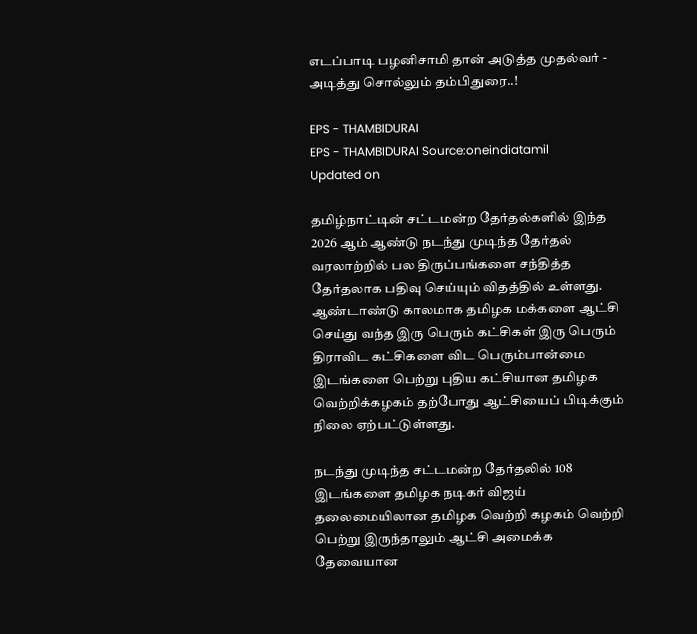எடப்பாடி பழனிசாமி தான் அடுத்த முதல்வர் - அடித்து சொல்லும் தம்பிதுரை..!

EPS - THAMBIDURAI
EPS - THAMBIDURAI Source:oneindiatamil
Updated on

தமிழ்நாட்டின் சட்டமன்ற தேர்தல்களில் இந்த 2026 ஆம் ஆண்டு நடந்து முடிந்த தேர்தல் வரலாற்றில் பல திருப்பங்களை சந்தித்த தேர்தலாக பதிவு செய்யும் விதத்தில் உள்ளது. ஆண்டாண்டு காலமாக தமிழக மக்களை ஆட்சி செய்து வந்த இரு பெரும் கட்சிகள் இரு பெரும் திராவிட கட்சிகளை விட பெரும்பான்மை இடங்களை பெற்று புதிய கட்சியான தமிழக வெற்றிக்கழகம் தற்போது ஆட்சியைப் பிடிக்கும் நிலை ஏற்பட்டுள்ளது.

நடந்து முடிந்த சட்டமன்ற தேர்தலில் 108 இடங்களை தமிழக நடிகர் விஜய் தலைமையிலான தமிழக வெற்றி கழகம் வெற்றி பெற்று இருந்தாலும் ஆட்சி அமைக்க தேவையான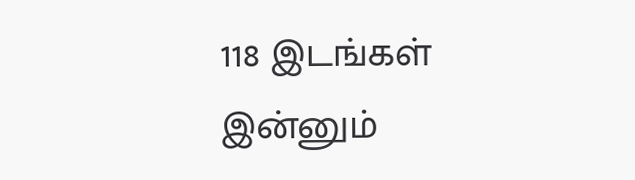118 இடங்கள் இன்னும்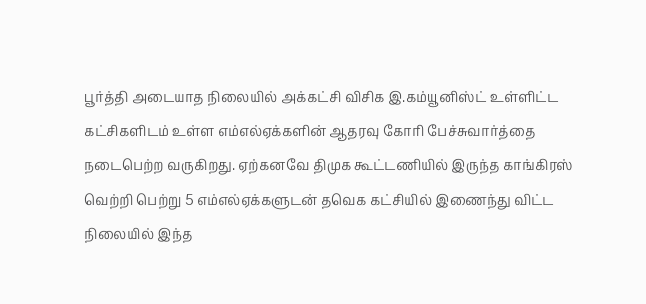பூர்த்தி அடையாத நிலையில் அக்கட்சி விசிக இ.கம்யூனிஸ்ட் உள்ளிட்ட கட்சிகளிடம் உள்ள எம்எல்ஏக்களின் ஆதரவு கோரி பேச்சுவார்த்தை நடைபெற்ற வருகிறது. ஏற்கனவே திமுக கூட்டணியில் இருந்த காங்கிரஸ் வெற்றி பெற்று 5 எம்எல்ஏக்களுடன் தவெக கட்சியில் இணைந்து விட்ட நிலையில் இந்த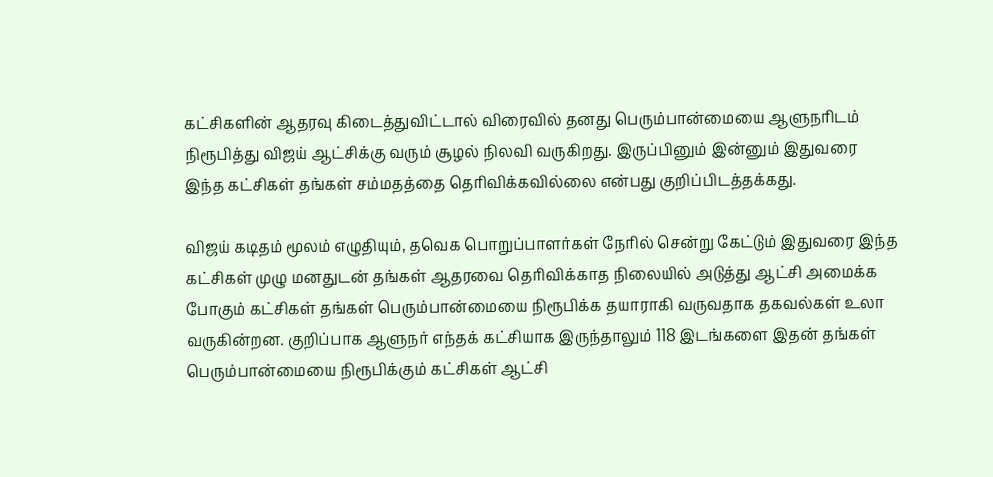கட்சிகளின் ஆதரவு கிடைத்துவிட்டால் விரைவில் தனது பெரும்பான்மையை ஆளுநரிடம் நிரூபித்து விஜய் ஆட்சிக்கு வரும் சூழல் நிலவி வருகிறது. இருப்பினும் இன்னும் இதுவரை இந்த கட்சிகள் தங்கள் சம்மதத்தை தெரிவிக்கவில்லை என்பது குறிப்பிடத்தக்கது.

விஜய் கடிதம் மூலம் எழுதியும், தவெக பொறுப்பாளர்கள் நேரில் சென்று கேட்டும் இதுவரை இந்த கட்சிகள் முழு மனதுடன் தங்கள் ஆதரவை தெரிவிக்காத நிலையில் அடுத்து ஆட்சி அமைக்க போகும் கட்சிகள் தங்கள் பெரும்பான்மையை நிரூபிக்க தயாராகி வருவதாக தகவல்கள் உலா வருகின்றன. குறிப்பாக ஆளுநர் எந்தக் கட்சியாக இருந்தாலும் 118 இடங்களை இதன் தங்கள் பெரும்பான்மையை நிரூபிக்கும் கட்சிகள் ஆட்சி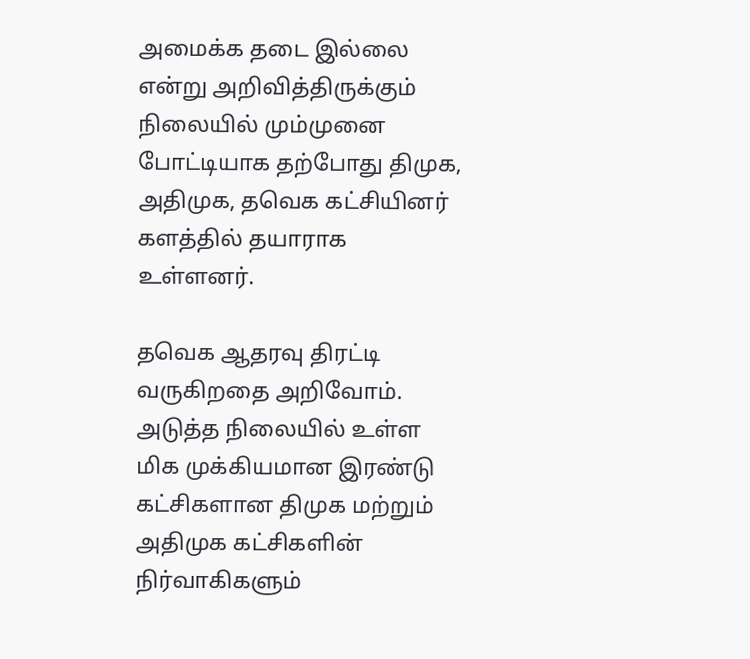அமைக்க தடை இல்லை என்று அறிவித்திருக்கும் நிலையில் மும்முனை போட்டியாக தற்போது திமுக, அதிமுக, தவெக கட்சியினர் களத்தில் தயாராக உள்ளனர்.

தவெக ஆதரவு திரட்டி வருகிறதை அறிவோம். அடுத்த நிலையில் உள்ள மிக முக்கியமான இரண்டு கட்சிகளான திமுக மற்றும் அதிமுக கட்சிகளின் நிர்வாகிகளும்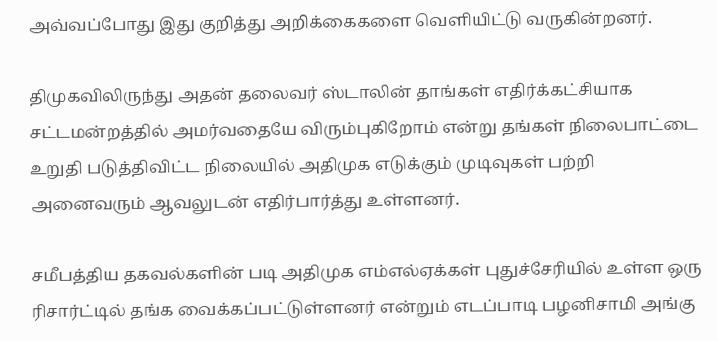அவ்வப்போது இது குறித்து அறிக்கைகளை வெளியிட்டு வருகின்றனர்.

திமுகவிலிருந்து அதன் தலைவர் ஸ்டாலின் தாங்கள் எதிர்க்கட்சியாக சட்டமன்றத்தில் அமர்வதையே விரும்புகிறோம் என்று தங்கள் நிலைபாட்டை உறுதி படுத்திவிட்ட நிலையில் அதிமுக எடுக்கும் முடிவுகள் பற்றி அனைவரும் ஆவலுடன் எதிர்பார்த்து உள்ளனர்.

சமீபத்திய தகவல்களின் படி அதிமுக எம்எல்ஏக்கள் புதுச்சேரியில் உள்ள ஒரு ரிசார்ட்டில் தங்க வைக்கப்பட்டுள்ளனர் என்றும் எடப்பாடி பழனிசாமி அங்கு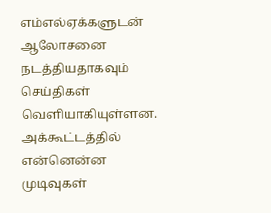எம்எல்ஏக்களுடன் ஆலோசனை நடத்தியதாகவும் செய்திகள் வெளியாகியுள்ளன. அக்கூட்டத்தில் என்னென்ன முடிவுகள்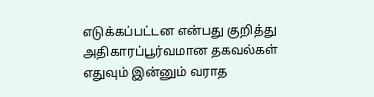எடுக்கப்பட்டன என்பது குறித்து அதிகாரப்பூர்வமான தகவல்கள் எதுவும் இன்னும் வராத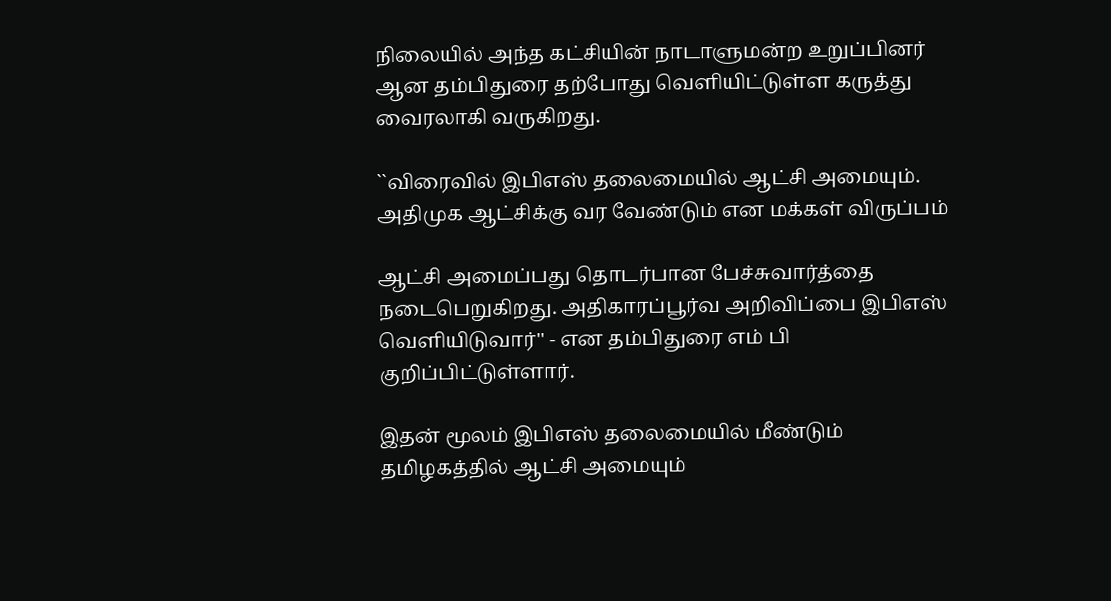நிலையில் அந்த கட்சியின் நாடாளுமன்ற உறுப்பினர் ஆன தம்பிதுரை தற்போது வெளியிட்டுள்ள கருத்து வைரலாகி வருகிறது.

``விரைவில் இபிஎஸ் தலைமையில் ஆட்சி அமையும். அதிமுக ஆட்சிக்கு வர வேண்டும் என மக்கள் விருப்பம்

ஆட்சி அமைப்பது தொடர்பான பேச்சுவார்த்தை நடைபெறுகிறது. அதிகாரப்பூர்வ அறிவிப்பை இபிஎஸ் வெளியிடுவார்'' - என தம்பிதுரை எம் பி குறிப்பிட்டுள்ளார்.

இதன் மூலம் இபிஎஸ் தலைமையில் மீண்டும் தமிழகத்தில் ஆட்சி அமையும்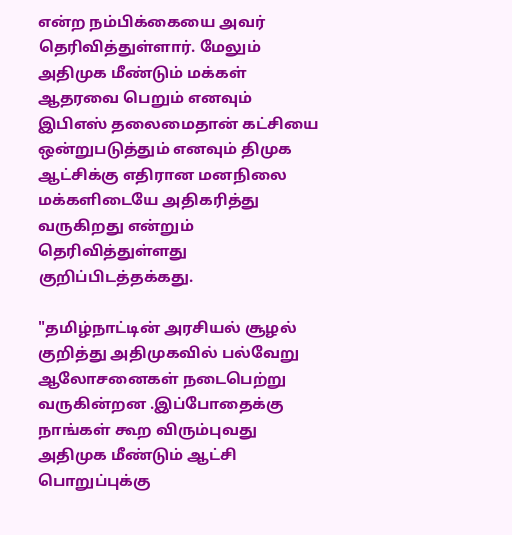என்ற நம்பிக்கையை அவர் தெரிவித்துள்ளார். மேலும் அதிமுக மீண்டும் மக்கள் ஆதரவை பெறும் எனவும் இபிஎஸ் தலைமைதான் கட்சியை ஒன்றுபடுத்தும் எனவும் திமுக ஆட்சிக்கு எதிரான மனநிலை மக்களிடையே அதிகரித்து வருகிறது என்றும் தெரிவித்துள்ளது குறிப்பிடத்தக்கது.

"தமிழ்நாட்டின் அரசியல் சூழல் குறித்து அதிமுகவில் பல்வேறு ஆலோசனைகள் நடைபெற்று வருகின்றன .இப்போதைக்கு நாங்கள் கூற விரும்புவது அதிமுக மீண்டும் ஆட்சி பொறுப்புக்கு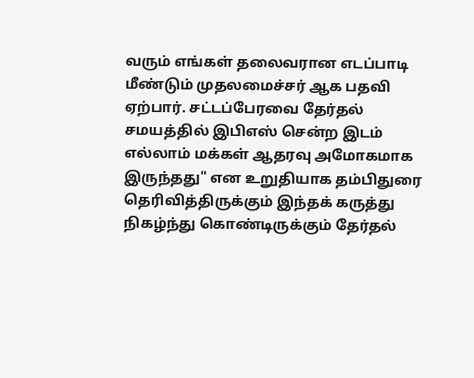வரும் எங்கள் தலைவரான எடப்பாடி மீண்டும் முதலமைச்சர் ஆக பதவி ஏற்பார். சட்டப்பேரவை தேர்தல் சமயத்தில் இபிஎஸ் சென்ற இடம் எல்லாம் மக்கள் ஆதரவு அமோகமாக இருந்தது" என உறுதியாக தம்பிதுரை தெரிவித்திருக்கும் இந்தக் கருத்து நிகழ்ந்து கொண்டிருக்கும் தேர்தல்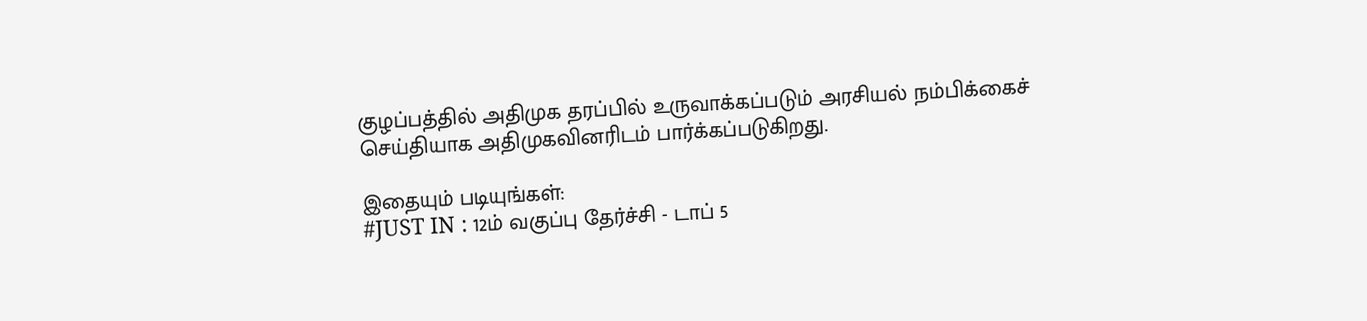குழப்பத்தில் அதிமுக தரப்பில் உருவாக்கப்படும் அரசியல் நம்பிக்கைச் செய்தியாக அதிமுகவினரிடம் பார்க்கப்படுகிறது.

இதையும் படியுங்கள்:
#JUST IN : 12ம் வகுப்பு தேர்ச்சி - டாப் 5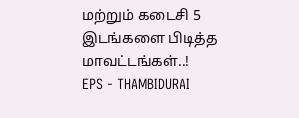மற்றும் கடைசி 5 இடங்களை பிடித்த மாவட்டங்கள்..!
EPS - THAMBIDURAI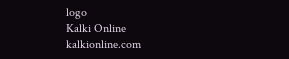logo
Kalki Online
kalkionline.com